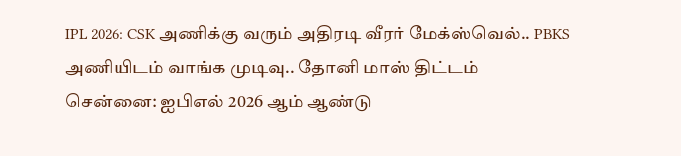IPL 2026: CSK அணிக்கு வரும் அதிரடி வீரர் மேக்ஸ்வெல்.. PBKS அணியிடம் வாங்க முடிவு.. தோனி மாஸ் திட்டம்
சென்னை: ஐபிஎல் 2026 ஆம் ஆண்டு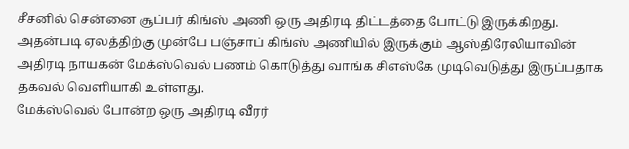சீசனில் சென்னை சூப்பர் கிங்ஸ் அணி ஒரு அதிரடி திட்டத்தை போட்டு இருக்கிறது. அதன்படி ஏலத்திற்கு முன்பே பஞ்சாப் கிங்ஸ் அணியில் இருக்கும் ஆஸ்திரேலியாவின் அதிரடி நாயகன் மேக்ஸ்வெல் பணம் கொடுத்து வாங்க சிஎஸ்கே முடிவெடுத்து இருப்பதாக தகவல் வெளியாகி உள்ளது.
மேக்ஸ்வெல் போன்ற ஒரு அதிரடி வீரர்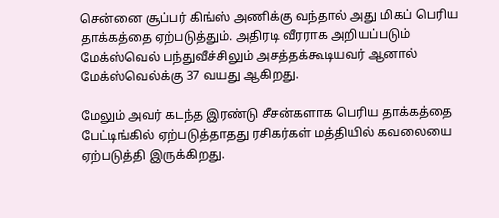சென்னை சூப்பர் கிங்ஸ் அணிக்கு வந்தால் அது மிகப் பெரிய தாக்கத்தை ஏற்படுத்தும். அதிரடி வீரராக அறியப்படும் மேக்ஸ்வெல் பந்துவீச்சிலும் அசத்தக்கூடியவர் ஆனால் மேக்ஸ்வெல்க்கு 37 வயது ஆகிறது.

மேலும் அவர் கடந்த இரண்டு சீசன்களாக பெரிய தாக்கத்தை பேட்டிங்கில் ஏற்படுத்தாதது ரசிகர்கள் மத்தியில் கவலையை ஏற்படுத்தி இருக்கிறது.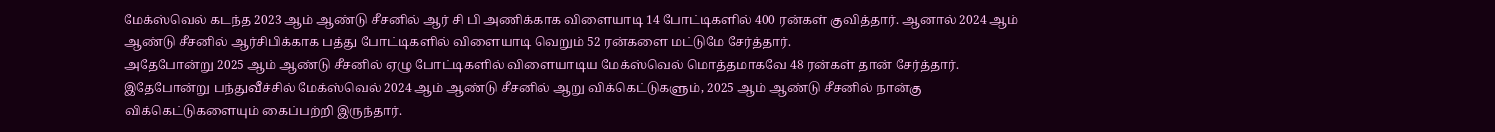மேக்ஸ்வெல் கடந்த 2023 ஆம் ஆண்டு சீசனில் ஆர் சி பி அணிக்காக விளையாடி 14 போட்டிகளில் 400 ரன்கள் குவித்தார். ஆனால் 2024 ஆம் ஆண்டு சீசனில் ஆர்சிபிக்காக பத்து போட்டிகளில் விளையாடி வெறும் 52 ரன்களை மட்டுமே சேர்த்தார்.
அதேபோன்று 2025 ஆம் ஆண்டு சீசனில் ஏழு போட்டிகளில் விளையாடிய மேக்ஸ்வெல் மொத்தமாகவே 48 ரன்கள் தான் சேர்த்தார். இதேபோன்று பந்துவீச்சில் மேக்ஸ்வெல் 2024 ஆம் ஆண்டு சீசனில் ஆறு விக்கெட்டுகளும், 2025 ஆம் ஆண்டு சீசனில் நான்கு விக்கெட்டுகளையும் கைப்பற்றி இருந்தார்.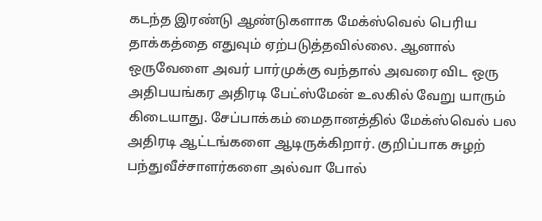கடந்த இரண்டு ஆண்டுகளாக மேக்ஸ்வெல் பெரிய தாக்கத்தை எதுவும் ஏற்படுத்தவில்லை. ஆனால் ஒருவேளை அவர் பார்முக்கு வந்தால் அவரை விட ஒரு அதிபயங்கர அதிரடி பேட்ஸ்மேன் உலகில் வேறு யாரும் கிடையாது. சேப்பாக்கம் மைதானத்தில் மேக்ஸ்வெல் பல அதிரடி ஆட்டங்களை ஆடிருக்கிறார். குறிப்பாக சுழற் பந்துவீச்சாளர்களை அல்வா போல்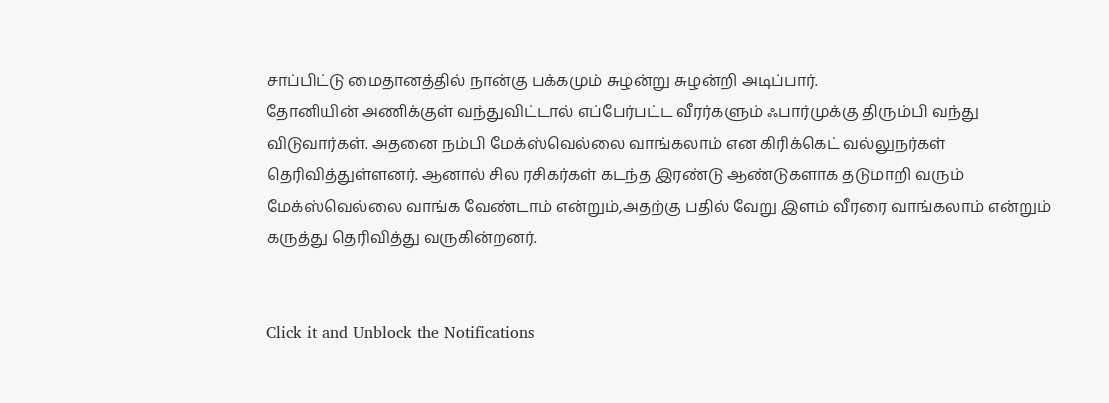சாப்பிட்டு மைதானத்தில் நான்கு பக்கமும் சுழன்று சுழன்றி அடிப்பார்.
தோனியின் அணிக்குள் வந்துவிட்டால் எப்பேர்பட்ட வீரர்களும் ஃபார்முக்கு திரும்பி வந்து விடுவார்கள். அதனை நம்பி மேக்ஸ்வெல்லை வாங்கலாம் என கிரிக்கெட் வல்லுநர்கள் தெரிவித்துள்ளனர். ஆனால் சில ரசிகர்கள் கடந்த இரண்டு ஆண்டுகளாக தடுமாறி வரும் மேக்ஸ்வெல்லை வாங்க வேண்டாம் என்றும்,அதற்கு பதில் வேறு இளம் வீரரை வாங்கலாம் என்றும் கருத்து தெரிவித்து வருகின்றனர்.


Click it and Unblock the Notifications